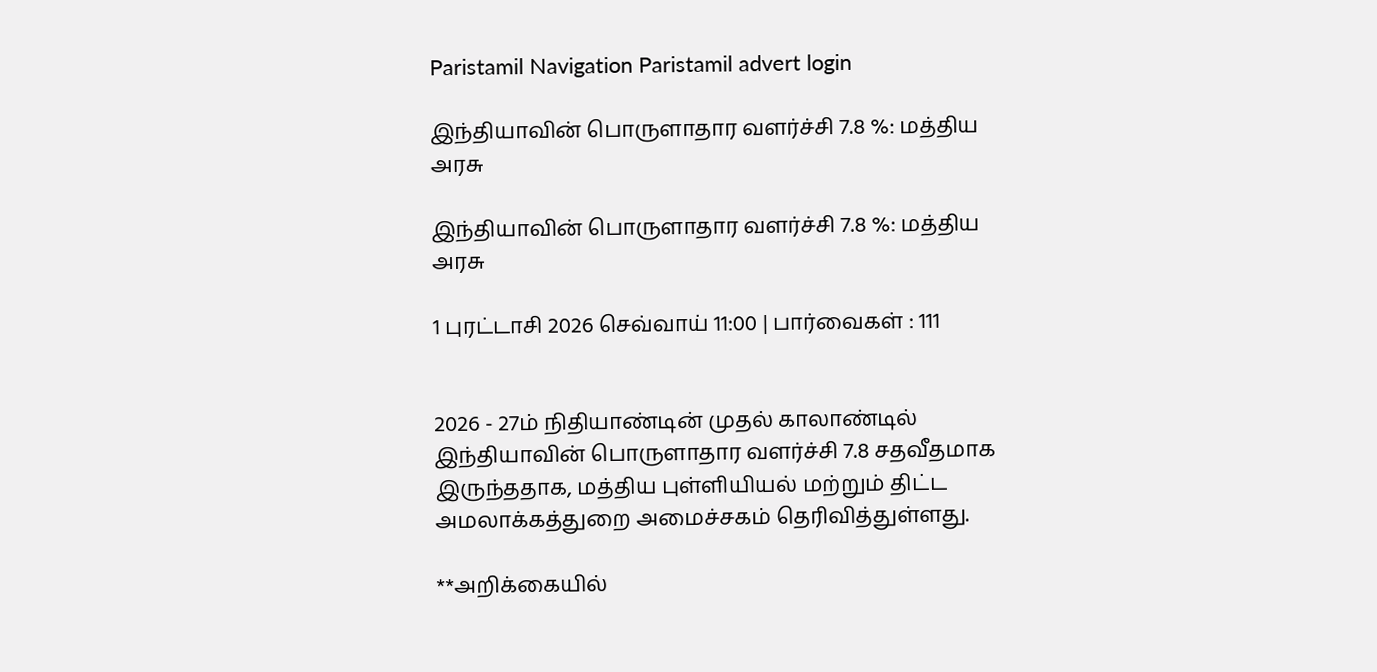Paristamil Navigation Paristamil advert login

இந்தியாவின் பொருளாதார வளர்ச்சி 7.8 %: மத்திய அரசு

இந்தியாவின் பொருளாதார வளர்ச்சி 7.8 %: மத்திய அரசு

1 புரட்டாசி 2026 செவ்வாய் 11:00 | பார்வைகள் : 111


2026 - 27ம் நிதியாண்டின் முதல் காலாண்டில் இந்தியாவின் பொருளாதார வளர்ச்சி 7.8 சதவீதமாக இருந்ததாக, மத்திய புள்ளியியல் மற்றும் திட்ட அமலாக்கத்துறை அமைச்சகம் தெரிவித்துள்ளது.

**அறிக்கையில்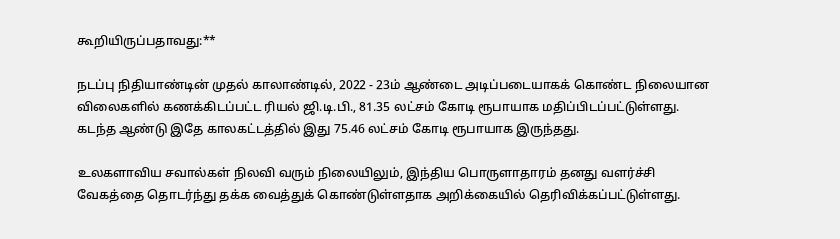கூறியிருப்பதாவது:**

நடப்பு நிதியாண்டின் முதல் காலாண்டில், 2022 - 23ம் ஆண்டை அடிப்படையாகக் கொண்ட நிலையான விலைகளில் கணக்கிடப்பட்ட ரியல் ஜி.டி.பி., 81.35 லட்சம் கோடி ரூபாயாக மதிப்பிடப்பட்டுள்ளது. கடந்த ஆண்டு இதே காலகட்டத்தில் இது 75.46 லட்சம் கோடி ரூபாயாக இருந்தது.

உலகளாவிய சவால்கள் நிலவி வரும் நிலையிலும், இந்திய பொருளாதாரம் தனது வளர்ச்சி வேகத்தை தொடர்ந்து தக்க வைத்துக் கொண்டுள்ளதாக அறிக்கையில் தெரிவிக்கப்பட்டுள்ளது.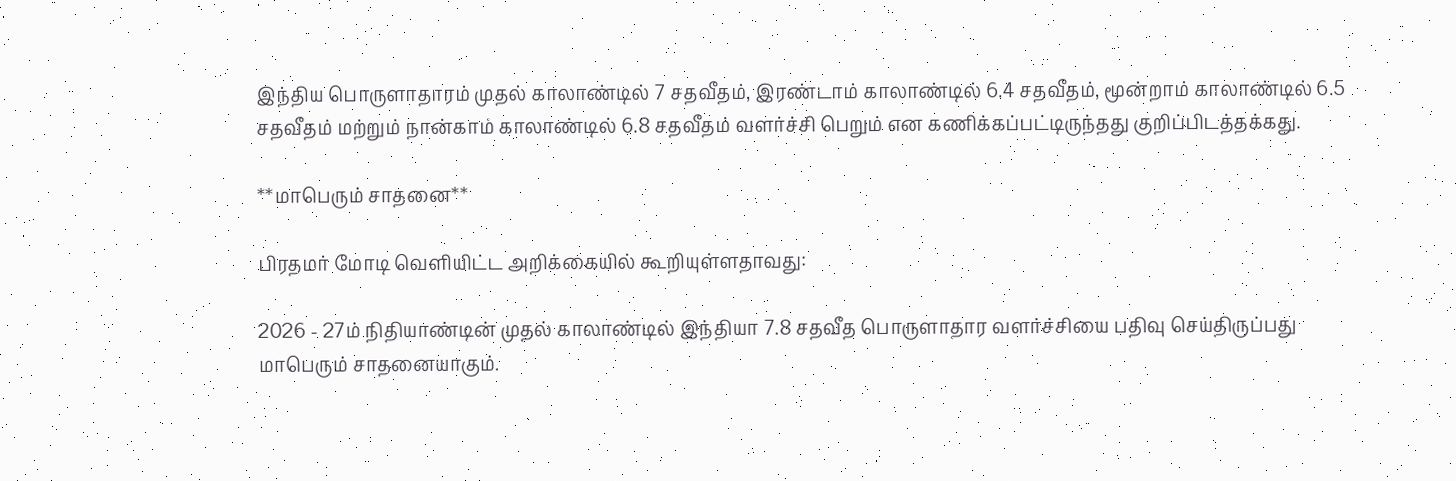இந்திய பொருளாதாரம் முதல் காலாண்டில் 7 சதவீதம், இரண்டாம் காலாண்டில் 6.4 சதவீதம், மூன்றாம் காலாண்டில் 6.5 சதவீதம் மற்றும் நான்காம் காலாண்டில் 6.8 சதவீதம் வளர்ச்சி பெறும் என கணிக்கப்பட்டிருந்தது குறிப்பிடத்தக்கது.

**மாபெரும் சாதனை**

பிரதமர் மோடி வெளியிட்ட அறிக்கையில் கூறியுள்ளதாவது:

2026 - 27ம் நிதியாண்டின் முதல் காலாண்டில் இந்தியா 7.8 சதவீத பொருளாதார வளர்ச்சியை பதிவு செய்திருப்பது மாபெரும் சாதனையாகும்.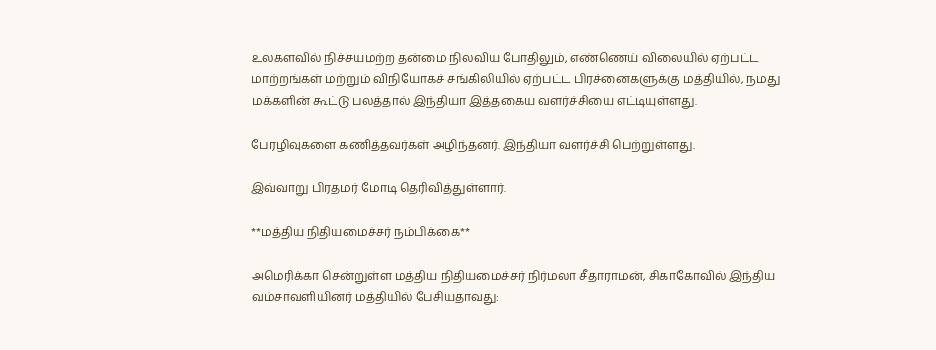உலகளவில் நிச்சயமற்ற தன்மை நிலவிய போதிலும், எண்ணெய் விலையில் ஏற்பட்ட மாற்றங்கள் மற்றும் விநியோகச் சங்கிலியில் ஏற்பட்ட பிரச்னைகளுக்கு மத்தியில், நமது மக்களின் கூட்டு பலத்தால் இந்தியா இத்தகைய வளர்ச்சியை எட்டியுள்ளது.

பேரழிவுகளை கணித்தவர்கள் அழிந்தனர். இந்தியா வளர்ச்சி பெற்றுள்ளது.

இவ்வாறு பிரதமர் மோடி தெரிவித்துள்ளார்.

**மத்திய நிதியமைச்சர் நம்பிக்கை**

அமெரிக்கா சென்றுள்ள மத்திய நிதியமைச்சர் நிர்மலா சீதாராமன், சிகாகோவில் இந்திய வம்சாவளியினர் மத்தியில் பேசியதாவது: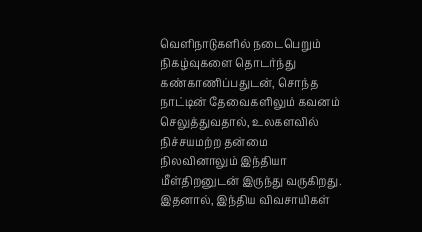வெளிநாடுகளில் நடைபெறும் நிகழ்வுகளை தொடர்ந்து கண்காணிப்பதுடன், சொந்த நாட்டின் தேவைகளிலும் கவனம் செலுத்துவதால், உலகளவில் நிச்சயமற்ற தன்மை நிலவினாலும் இந்தியா மீள்திறனுடன் இருந்து வருகிறது. இதனால், இந்திய விவசாயிகள்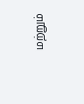மற்றும்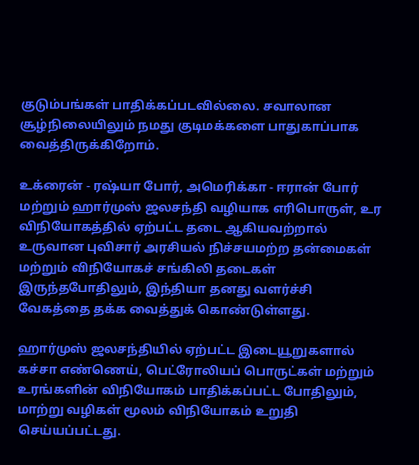குடும்பங்கள் பாதிக்கப்படவில்லை. சவாலான சூழ்நிலையிலும் நமது குடிமக்களை பாதுகாப்பாக வைத்திருக்கிறோம்.

உக்ரைன் - ரஷ்யா போர், அமெரிக்கா - ஈரான் போர் மற்றும் ஹார்முஸ் ஜலசந்தி வழியாக எரிபொருள், உர விநியோகத்தில் ஏற்பட்ட தடை ஆகியவற்றால் உருவான புவிசார் அரசியல் நிச்சயமற்ற தன்மைகள் மற்றும் விநியோகச் சங்கிலி தடைகள் இருந்தபோதிலும், இந்தியா தனது வளர்ச்சி வேகத்தை தக்க வைத்துக் கொண்டுள்ளது.

ஹார்முஸ் ஜலசந்தியில் ஏற்பட்ட இடையூறுகளால் கச்சா எண்ணெய், பெட்ரோலியப் பொருட்கள் மற்றும் உரங்களின் விநியோகம் பாதிக்கப்பட்ட போதிலும், மாற்று வழிகள் மூலம் விநியோகம் உறுதி செய்யப்பட்டது.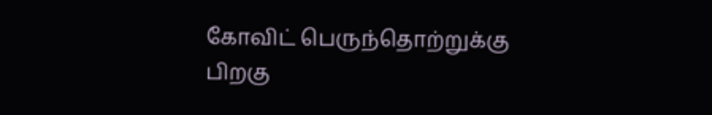கோவிட் பெருந்தொற்றுக்கு பிறகு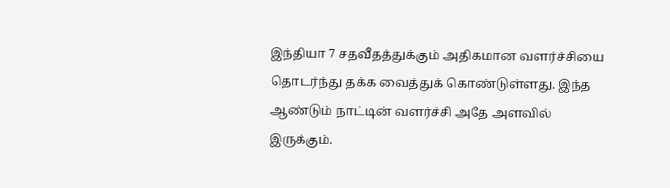இந்தியா 7 சதவீதத்துக்கும் அதிகமான வளர்ச்சியை தொடர்ந்து தக்க வைத்துக் கொண்டுள்ளது. இந்த ஆண்டும் நாட்டின் வளர்ச்சி அதே அளவில் இருக்கும்.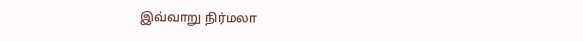இவ்வாறு நிர்மலா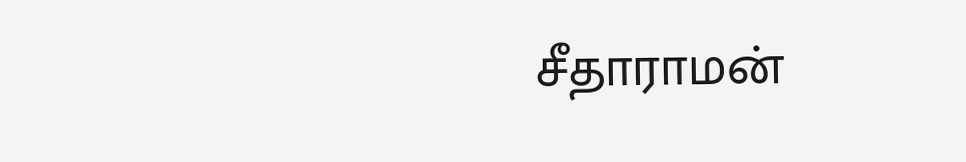சீதாராமன்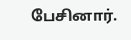பேசினார்.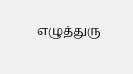எழுத்துரு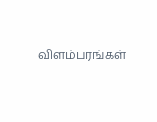விளம்பரங்கள்